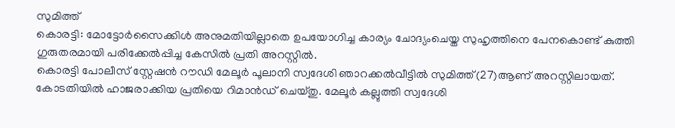സുമിത്ത്
കൊരട്ടി: മോട്ടോർസൈക്കിൾ അനുമതിയില്ലാതെ ഉപയോഗിച്ച കാര്യം ചോദ്യംചെയ്ത സുഹൃത്തിനെ പേനകൊണ്ട് കുത്തി ഗുരുതരമായി പരിക്കേൽപ്പിച്ച കേസിൽ പ്രതി അറസ്റ്റിൽ.
കൊരട്ടി പോലീസ് സ്റ്റേഷൻ റൗഡി മേലൂർ പൂലാനി സ്വദേശി ഞാറക്കൽവീട്ടിൽ സുമിത്ത്(27)ആണ് അറസ്റ്റിലായത്. കോടതിയിൽ ഹാജരാക്കിയ പ്രതിയെ റിമാൻഡ് ചെയ്തു. മേലൂർ കല്ലുത്തി സ്വദേശി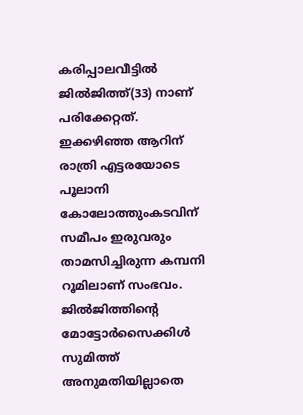കരിപ്പാലവീട്ടിൽ ജിൽജിത്ത്(33) നാണ് പരിക്കേറ്റത്.
ഇക്കഴിഞ്ഞ ആറിന് രാത്രി എട്ടരയോടെ പൂലാനി കോലോത്തുംകടവിന് സമീപം ഇരുവരും താമസിച്ചിരുന്ന കമ്പനി റൂമിലാണ് സംഭവം. ജിൽജിത്തിന്റെ മോട്ടോർസൈക്കിൾ സുമിത്ത് അനുമതിയില്ലാതെ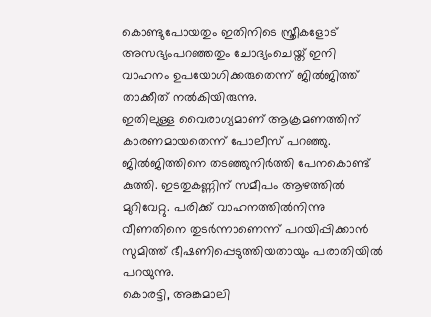കൊണ്ടുപോയതും ഇതിനിടെ സ്ത്രീകളോട് അസഭ്യംപറഞ്ഞതും ചോദ്യംചെയ്ത് ഇനി വാഹനം ഉപയോഗിക്കരുതെന്ന് ജിൽജിത്ത് താക്കീത് നൽകിയിരുന്നു.
ഇതിലുള്ള വൈരാഗ്യമാണ് ആക്രമണത്തിന് കാരണമായതെന്ന് പോലീസ് പറഞ്ഞു. ജിൽജിത്തിനെ തടഞ്ഞുനിർത്തി പേനകൊണ്ട് കുത്തി. ഇടതുകണ്ണിന് സമീപം ആഴത്തിൽ മുറിവേറ്റു. പരിക്ക് വാഹനത്തിൽനിന്നു വീണതിനെ തുടർന്നാണെന്ന് പറയിപ്പിക്കാൻ സുമിത്ത് ഭീഷണിപ്പെടുത്തിയതായും പരാതിയിൽ പറയുന്നു.
കൊരട്ടി, അങ്കമാലി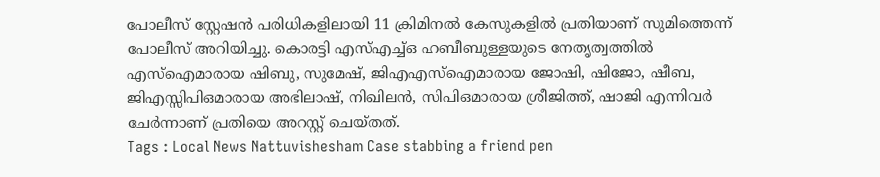പോലീസ് സ്റ്റേഷൻ പരിധികളിലായി 11 ക്രിമിനൽ കേസുകളിൽ പ്രതിയാണ് സുമിത്തെന്ന് പോലീസ് അറിയിച്ചു. കൊരട്ടി എസ്എച്ച്ഒ ഹബീബുള്ളയുടെ നേതൃത്വത്തിൽ എസ്ഐമാരായ ഷിബു, സുമേഷ്, ജിഎഎസ്ഐമാരായ ജോഷി, ഷിജോ, ഷീബ, ജിഎസ്സിപിഒമാരായ അഭിലാഷ്, നിഖിലൻ, സിപിഒമാരായ ശ്രീജിത്ത്, ഷാജി എന്നിവർ ചേർന്നാണ് പ്രതിയെ അറസ്റ്റ് ചെയ്തത്.
Tags : Local News Nattuvishesham Case stabbing a friend pen